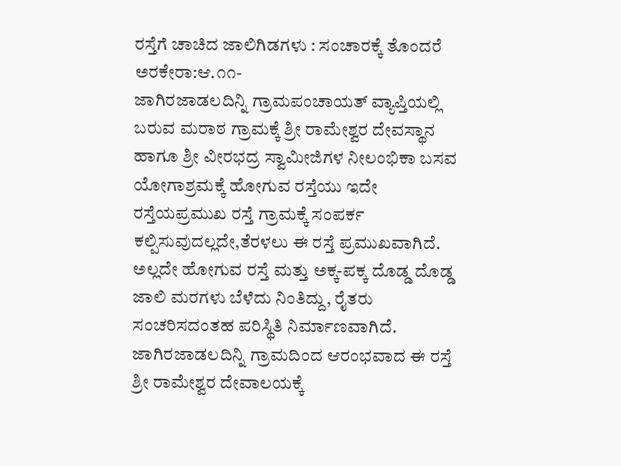ರಸ್ತೆಗೆ ಚಾಚಿದ ಜಾಲಿಗಿಡಗಳು : ಸಂಚಾರಕ್ಕೆ ತೊಂದರೆ
ಅರಕೇರಾ:ಆ.೧೧-
ಜಾಗಿರಜಾಡಲದಿನ್ನಿ ಗ್ರಾಮಪಂಚಾಯತ್ ವ್ಯಾಪ್ತಿಯಲ್ಲಿ ಬರುವ ಮರಾಠ ಗ್ರಾಮಕ್ಕೆ ಶ್ರೀ ರಾಮೇಶ್ವರ ದೇವಸ್ಥಾನ ಹಾಗೂ ಶ್ರೀ ವೀರಭದ್ರ ಸ್ವಾಮೀಜಿಗಳ ನೀಲಂಭಿಕಾ ಬಸವ ಯೋಗಾಶ್ರಮಕ್ಕೆ ಹೋಗುವ ರಸ್ತೆಯು ಇದೇ ರಸ್ತೆಯಪ್ರಮುಖ ರಸ್ತೆ ಗ್ರಾಮಕ್ಕೆ ಸಂಪರ್ಕ ಕಲ್ಪಿಸುವುದಲ್ಲದೇ,ತೆರಳಲು ಈ ರಸ್ತೆ ಪ್ರಮುಖವಾಗಿದೆ. ಅಲ್ಲದೇ ಹೋಗುವ ರಸ್ತೆ ಮತ್ತು ಅಕ್ಕ-ಪಕ್ಕ ದೊಡ್ಡ ದೊಡ್ಡ ಜಾಲಿ ಮರಗಳು ಬೆಳೆದು ನಿಂತಿದ್ದು, ರೈತರು ಸಂಚರಿಸದಂತಹ ಪರಿಸ್ಥಿತಿ ನಿರ್ಮಾಣವಾಗಿದೆ.
ಜಾಗಿರಜಾಡಲದಿನ್ನಿ ಗ್ರಾಮದಿಂದ ಆರಂಭವಾದ ಈ ರಸ್ತೆ ಶ್ರೀ ರಾಮೇಶ್ವರ ದೇವಾಲಯಕ್ಕೆ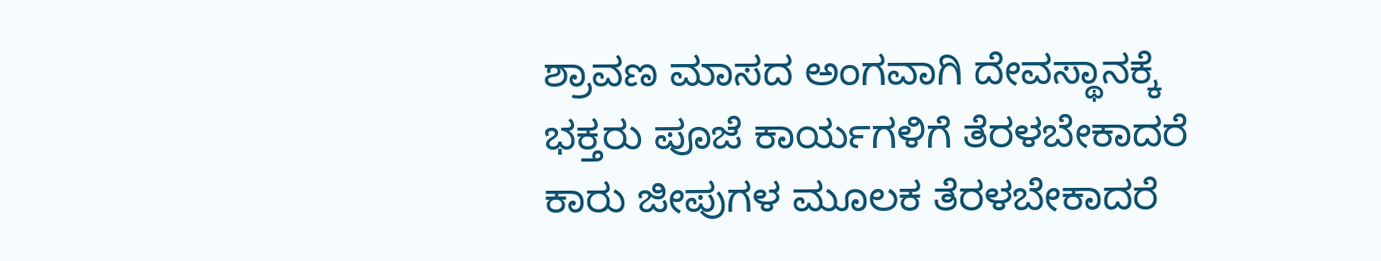ಶ್ರಾವಣ ಮಾಸದ ಅಂಗವಾಗಿ ದೇವಸ್ಥಾನಕ್ಕೆ ಭಕ್ತರು ಪೂಜೆ ಕಾರ್ಯಗಳಿಗೆ ತೆರಳಬೇಕಾದರೆ ಕಾರು ಜೀಪುಗಳ ಮೂಲಕ ತೆರಳಬೇಕಾದರೆ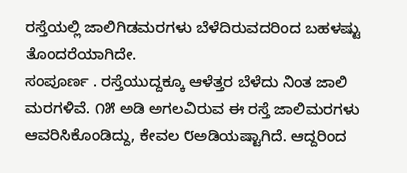ರಸ್ತೆಯಲ್ಲಿ ಜಾಲಿಗಿಡಮರಗಳು ಬೆಳೆದಿರುವದರಿಂದ ಬಹಳಷ್ಟು ತೊಂದರೆಯಾಗಿದೇ.
ಸಂಪೂರ್ಣ . ರಸ್ತೆಯುದ್ದಕ್ಕೂ ಆಳೆತ್ತರ ಬೆಳೆದು ನಿಂತ ಜಾಲಿ ಮರಗಳಿವೆ. ೧೫ ಅಡಿ ಅಗಲವಿರುವ ಈ ರಸ್ತೆ ಜಾಲಿಮರಗಳು ಆವರಿಸಿಕೊಂಡಿದ್ದು, ಕೇವಲ ೮ಅಡಿಯಷ್ಟಾಗಿದೆ. ಆದ್ದರಿಂದ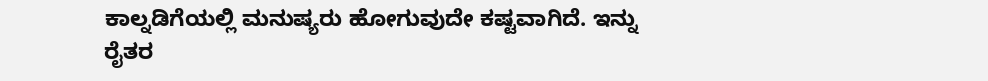ಕಾಲ್ನಡಿಗೆಯಲ್ಲಿ ಮನುಷ್ಯರು ಹೋಗುವುದೇ ಕಷ್ಟವಾಗಿದೆ. ಇನ್ನು ರೈತರ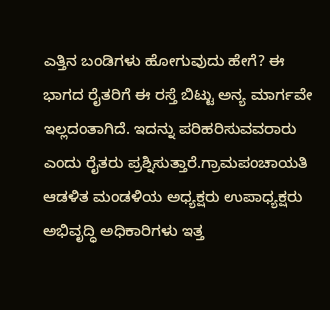ಎತ್ತಿನ ಬಂಡಿಗಳು ಹೋಗುವುದು ಹೇಗೆ? ಈ ಭಾಗದ ರೈತರಿಗೆ ಈ ರಸ್ತೆ ಬಿಟ್ಟು ಅನ್ಯ ಮಾರ್ಗವೇ ಇಲ್ಲದಂತಾಗಿದೆ. ಇದನ್ನು ಪರಿಹರಿಸುವವರಾರು ಎಂದು ರೈತರು ಪ್ರಶ್ನಿಸುತ್ತಾರೆ.ಗ್ರಾಮಪಂಚಾಯತಿ ಆಡಳಿತ ಮಂಡಳಿಯ ಅಧ್ಯಕ್ಷರು ಉಪಾಧ್ಯಕ್ಷರು ಅಭಿವೃದ್ಧಿ ಅಧಿಕಾರಿಗಳು ಇತ್ತ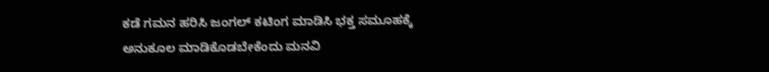ಕಡೆ ಗಮನ ಹರಿಸಿ ಜಂಗಲ್ ಕಟಿಂಗ ಮಾಡಿಸಿ ಭಕ್ತ ಸಮೂಹಕ್ಕೆ ಅನುಕೂಲ ಮಾಡಿಕೊಡಬೇಕೆಂದು ಮನವಿ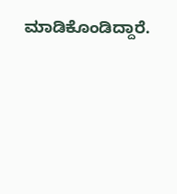ಮಾಡಿಕೊಂಡಿದ್ದಾರೆ.